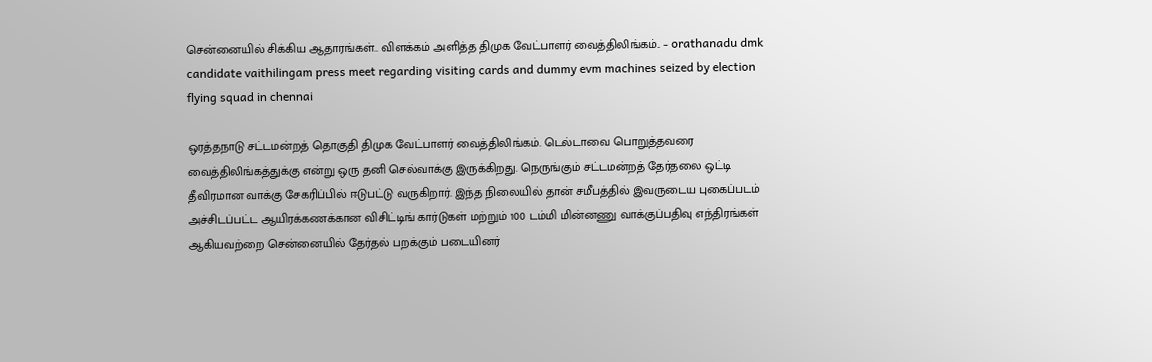சென்னையில் சிக்கிய ஆதாரங்கள்.. விளக்கம் அளித்த திமுக வேட்பாளர் வைத்திலிங்கம்.. – orathanadu dmk candidate vaithilingam press meet regarding visiting cards and dummy evm machines seized by election flying squad in chennai

ஒரத்தநாடு சட்டமன்றத் தொகுதி திமுக வேட்பாளர் வைத்திலிங்கம். டெல்டாவை பொறுத்தவரை வைத்திலிங்கத்துக்கு என்று ஒரு தனி செல்வாக்கு இருக்கிறது. நெருங்கும் சட்டமன்றத் தேர்தலை ஒட்டி தீவிரமான வாக்கு சேகரிப்பில் ஈடுபட்டு வருகிறார். இந்த நிலையில் தான் சமீபத்தில் இவருடைய புகைப்படம் அச்சிடப்பட்ட ஆயிரக்கணக்கான விசிட்டிங் கார்டுகள் மற்றும் 100 டம்மி மின்னணு வாக்குப்பதிவு எந்திரங்கள் ஆகியவற்றை சென்னையில் தேர்தல் பறக்கும் படையினர்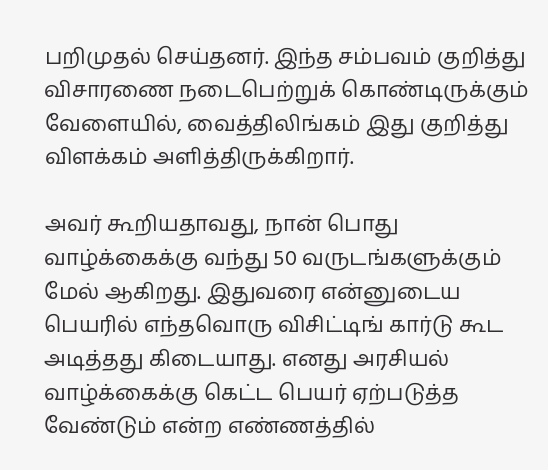பறிமுதல் செய்தனர். இந்த சம்பவம் குறித்து விசாரணை நடைபெற்றுக் கொண்டிருக்கும் வேளையில், வைத்திலிங்கம் இது குறித்து விளக்கம் அளித்திருக்கிறார்.

அவர் கூறியதாவது, நான் பொது வாழ்க்கைக்கு வந்து 50 வருடங்களுக்கும் மேல் ஆகிறது. இதுவரை என்னுடைய பெயரில் எந்தவொரு விசிட்டிங் கார்டு கூட அடித்தது கிடையாது. எனது அரசியல் வாழ்க்கைக்கு கெட்ட பெயர் ஏற்படுத்த வேண்டும் என்ற எண்ணத்தில்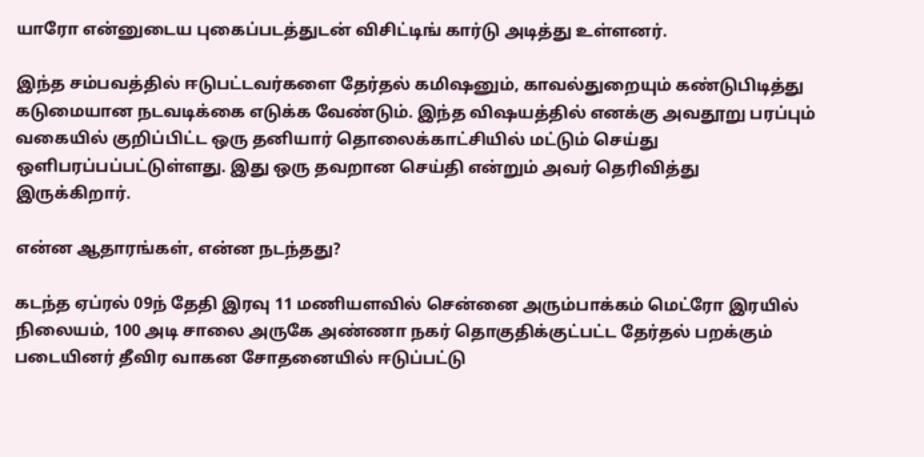யாரோ என்னுடைய புகைப்படத்துடன் விசிட்டிங் கார்டு அடித்து உள்ளனர்.

இந்த சம்பவத்தில் ஈடுபட்டவர்களை தேர்தல் கமிஷனும், காவல்துறையும் கண்டுபிடித்து கடுமையான நடவடிக்கை எடுக்க வேண்டும். இந்த விஷயத்தில் எனக்கு அவதூறு பரப்பும் வகையில் குறிப்பிட்ட ஒரு தனியார் தொலைக்காட்சியில் மட்டும் செய்து ஒளிபரப்பப்பட்டுள்ளது. இது ஒரு தவறான செய்தி என்றும் அவர் தெரிவித்து இருக்கிறார்.

என்ன ஆதாரங்கள், என்ன நடந்தது?

கடந்த ஏப்ரல் 09ந் தேதி இரவு 11 மணியளவில் சென்னை அரும்பாக்கம் மெட்ரோ இரயில் நிலையம், 100 அடி சாலை அருகே அண்ணா நகர் தொகுதிக்குட்பட்ட தேர்தல் பறக்கும் படையினர் தீவிர வாகன சோதனையில் ஈடுப்பட்டு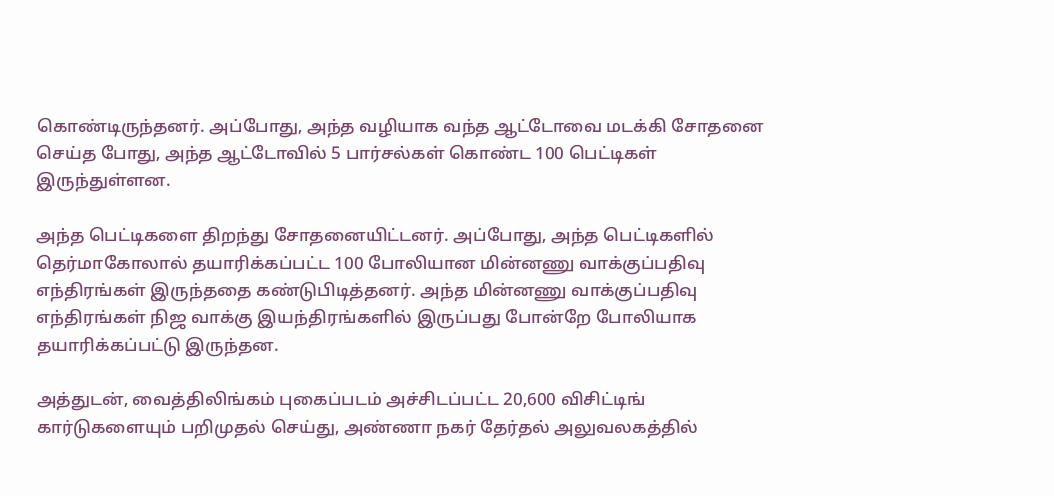கொண்டிருந்தனர். அப்போது, அந்த வழியாக வந்த ஆட்டோவை மடக்கி சோதனை செய்த போது, அந்த ஆட்டோவில் 5 பார்சல்கள் கொண்ட 100 பெட்டிகள் இருந்துள்ளன.

அந்த பெட்டிகளை திறந்து சோதனையிட்டனர். அப்போது, அந்த பெட்டிகளில் தெர்மாகோலால் தயாரிக்கப்பட்ட 100 போலியான மின்னணு வாக்குப்பதிவு எந்திரங்கள் இருந்ததை கண்டுபிடித்தனர். அந்த மின்னணு வாக்குப்பதிவு எந்திரங்கள் நிஜ வாக்கு இயந்திரங்களில் இருப்பது போன்றே போலியாக தயாரிக்கப்பட்டு இருந்தன.

அத்துடன், வைத்திலிங்கம் புகைப்படம் அச்சிடப்பட்ட 20,600 விசிட்டிங் கார்டுகளையும் பறிமுதல் செய்து, அண்ணா நகர் தேர்தல் அலுவலகத்தில்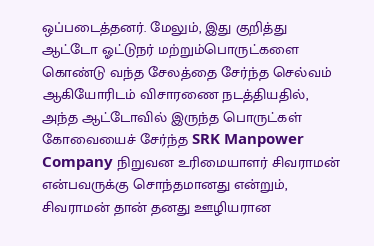ஒப்படைத்தனர். மேலும், இது குறித்து ஆட்டோ ஓட்டுநர் மற்றும்பொருட்களை கொண்டு வந்த சேலத்தை சேர்ந்த செல்வம் ஆகியோரிடம் விசாரணை நடத்தியதில், அந்த ஆட்டோவில் இருந்த பொருட்கள் கோவையைச் சேர்ந்த SRK Manpower Company நிறுவன உரிமையாளர் சிவராமன் என்பவருக்கு சொந்தமானது என்றும், சிவராமன் தான் தனது ஊழியரான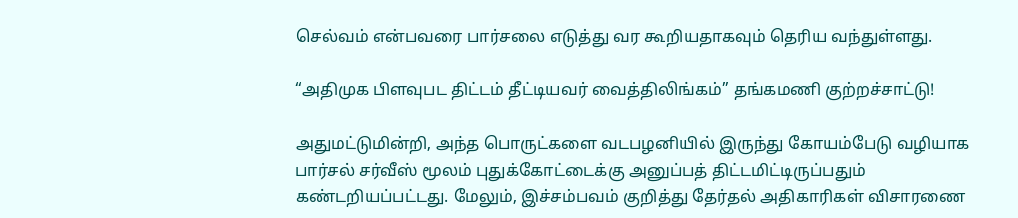செல்வம் என்பவரை பார்சலை எடுத்து வர கூறியதாகவும் தெரிய வந்துள்ளது.

“அதிமுக பிளவுபட திட்டம் தீட்டியவர் வைத்திலிங்கம்” தங்கமணி குற்றச்சாட்டு!

அதுமட்டுமின்றி, அந்த பொருட்களை வடபழனியில் இருந்து கோயம்பேடு வழியாக பார்சல் சர்வீஸ் மூலம் புதுக்கோட்டைக்கு அனுப்பத் திட்டமிட்டிருப்பதும் கண்டறியப்பட்டது. மேலும், இச்சம்பவம் குறித்து தேர்தல் அதிகாரிகள் விசாரணை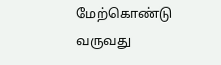மேற்கொண்டு வருவது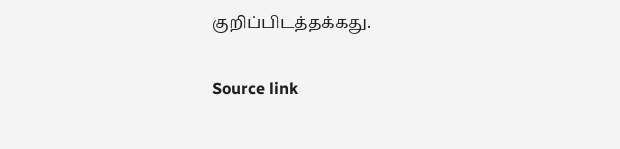குறிப்பிடத்தக்கது.

Source link